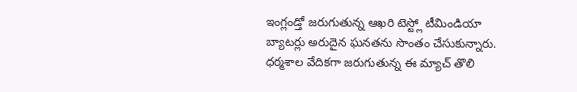ఇంగ్లండ్తో జరుగుతున్న ఆఖరి టెస్ట్లో టీమిండియా బ్యాటర్లు అరుదైన ఘనతను సొంతం చేసుకున్నారు. ధర్మశాల వేదికగా జరుగుతున్న ఈ మ్యాచ్ తొలి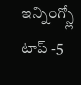ఇన్నింగ్స్లో టాప్ -5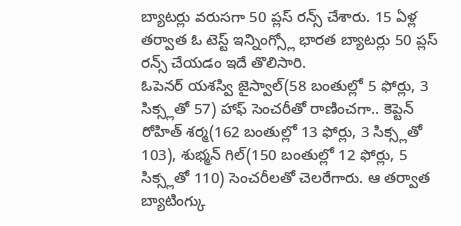బ్యాటర్లు వరుసగా 50 ప్లస్ రన్స్ చేశారు. 15 ఏళ్ల తర్వాత ఓ టెస్ట్ ఇన్నింగ్స్లో భారత బ్యాటర్లు 50 ప్లస్ రన్స్ చేయడం ఇదే తొలిసారి.
ఓపెనర్ యశస్వి జైస్వాల్(58 బంతుల్లో 5 ఫోర్లు, 3 సిక్స్లతో 57) హాఫ్ సెంచరీతో రాణించగా.. కెప్టెన్ రోహిత్ శర్మ(162 బంతుల్లో 13 ఫోర్లు, 3 సిక్స్లతో 103), శుభ్మన్ గిల్(150 బంతుల్లో 12 ఫోర్లు, 5 సిక్స్లతో 110) సెంచరీలతో చెలరేగారు. ఆ తర్వాత బ్యాటింగ్కు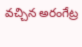వచ్చిన అరంగేట్ర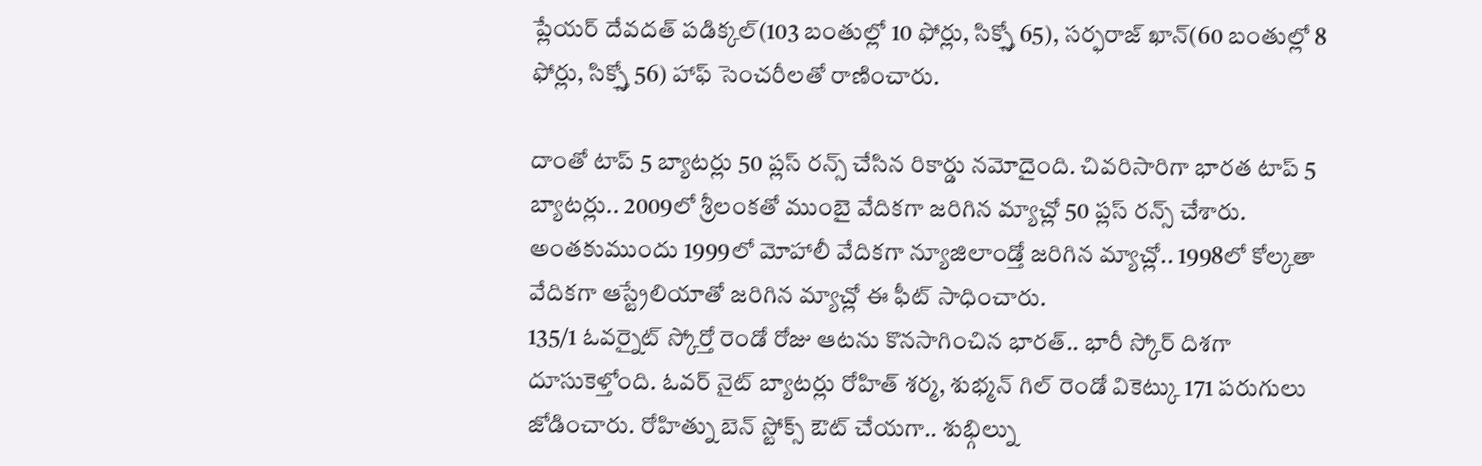ప్లేయర్ దేవదత్ పడిక్కల్(103 బంతుల్లో 10 ఫోర్లు, సిక్స్తో 65), సర్ఫరాజ్ ఖాన్(60 బంతుల్లో 8 ఫోర్లు, సిక్స్తో 56) హాఫ్ సెంచరీలతో రాణించారు.

దాంతో టాప్ 5 బ్యాటర్లు 50 ప్లస్ రన్స్ చేసిన రికార్డు నమోదైంది. చివరిసారిగా భారత టాప్ 5 బ్యాటర్లు.. 2009లో శ్రీలంకతో ముంబై వేదికగా జరిగిన మ్యాచ్లో 50 ప్లస్ రన్స్ చేశారు. అంతకుముందు 1999లో మోహాలీ వేదికగా న్యూజిలాండ్తో జరిగిన మ్యాచ్లో.. 1998లో కోల్కతా వేదికగా ఆస్ట్రేలియాతో జరిగిన మ్యాచ్లో ఈ ఫీట్ సాధించారు.
135/1 ఓవర్నైట్ స్కోర్తో రెండో రోజు ఆటను కొనసాగించిన భారత్.. భారీ స్కోర్ దిశగా దూసుకెళ్తోంది. ఓవర్ నైట్ బ్యాటర్లు రోహిత్ శర్మ, శుభ్మన్ గిల్ రెండో వికెట్కు 171 పరుగులు జోడించారు. రోహిత్ను బెన్ స్టోక్స్ ఔట్ చేయగా.. శుభ్గిల్ను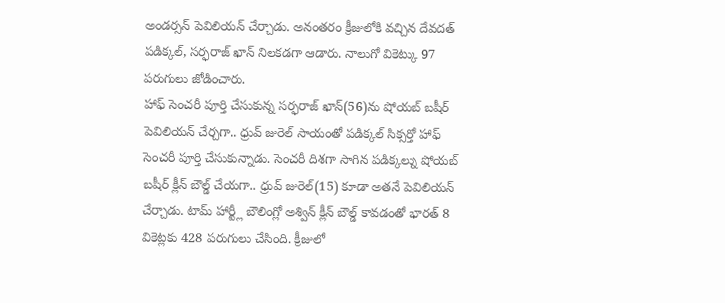అండర్సన్ పెవిలియన్ చేర్చాడు. అనంతరం క్రీజులోకి వచ్చిన దేవదత్ పడిక్కల్, సర్ఫరాజ్ ఖాన్ నిలకడగా ఆడారు. నాలుగో వికెట్కు 97 పరుగులు జోడించారు.
హాఫ్ సెంచరీ పూర్తి చేసుకున్న సర్ఫరాజ్ ఖాన్(56)ను షోయబ్ బషీర్ పెవిలియన్ చేర్చగా.. ధ్రువ్ జురెల్ సాయంతో పడిక్కల్ సిక్సర్తో హాఫ్ సెంచరీ పూర్తి చేసుకున్నాడు. సెంచరీ దిశగా సాగిన పడిక్కల్ను షోయబ్ బషీర్ క్లీన్ బౌల్డ్ చేయగా.. ధ్రువ్ జురెల్(15) కూడా అతనే పెవిలియన్ చేర్చాడు. టామ్ హార్ట్లీ బౌలింగ్లో అశ్విన్ క్లీన్ బౌల్డ్ కావడంతో భారత్ 8 వికెట్లకు 428 పరుగులు చేసింది. క్రీజులో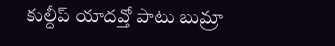కుల్దీప్ యాదవ్తో పాటు బుమ్రా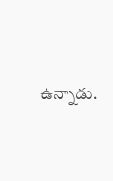ఉన్నాడు.